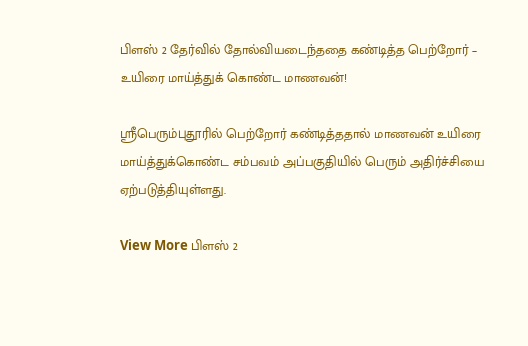பிளஸ் 2 தேர்வில் தோல்வியடைந்ததை கண்டித்த பெற்றோர் – உயிரை மாய்த்துக் கொண்ட மாணவன்!

ஸ்ரீபெரும்புதூரில் பெற்றோர் கண்டித்ததால் மாணவன் உயிரை மாய்த்துக்கொண்ட சம்பவம் அப்பகுதியில் பெரும் அதிர்ச்சியை ஏற்படுத்தியுள்ளது.

View More பிளஸ் 2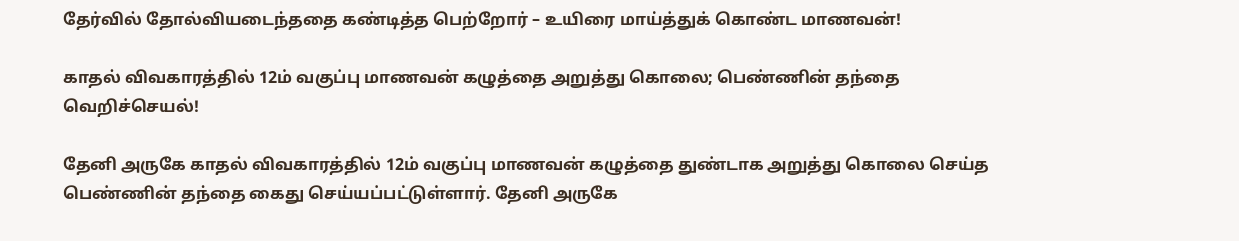தேர்வில் தோல்வியடைந்ததை கண்டித்த பெற்றோர் – உயிரை மாய்த்துக் கொண்ட மாணவன்!

காதல் விவகாரத்தில் 12ம் வகுப்பு மாணவன் கழுத்தை அறுத்து கொலை; பெண்ணின் தந்தை வெறிச்செயல்!

தேனி அருகே காதல் விவகாரத்தில் 12ம் வகுப்பு மாணவன் கழுத்தை துண்டாக அறுத்து கொலை செய்த பெண்ணின் தந்தை கைது செய்யப்பட்டுள்ளார். தேனி அருகே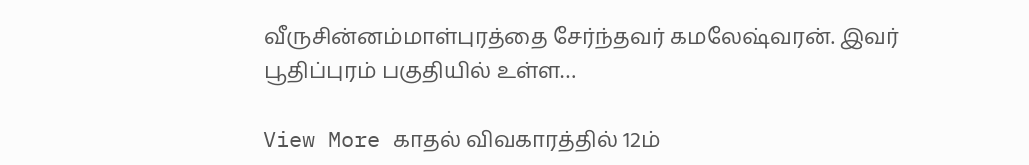வீருசின்னம்மாள்புரத்தை சேர்ந்தவர் கமலேஷ்வரன். இவர் பூதிப்புரம் பகுதியில் உள்ள…

View More காதல் விவகாரத்தில் 12ம்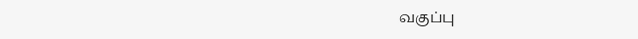வகுப்பு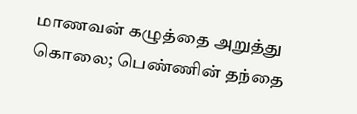மாணவன் கழுத்தை அறுத்து கொலை; பெண்ணின் தந்தை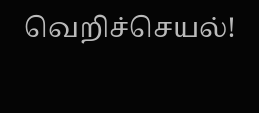வெறிச்செயல்!